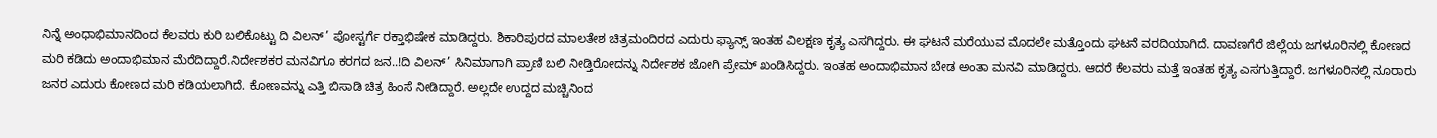ನಿನ್ನೆ ಅಂಧಾಭಿಮಾನದಿಂದ ಕೆಲವರು ಕುರಿ ಬಲಿಕೊಟ್ಟು ದಿ ವಿಲನ್’ ಪೋಸ್ಟರ್ಗೆ ರಕ್ತಾಭಿಷೇಕ ಮಾಡಿದ್ದರು. ಶಿಕಾರಿಪುರದ ಮಾಲತೇಶ ಚಿತ್ರಮಂದಿರದ ಎದುರು ಫ್ಯಾನ್ಸ್ ಇಂತಹ ವಿಲಕ್ಷಣ ಕೃತ್ಯ ಎಸಗಿದ್ದರು. ಈ ಘಟನೆ ಮರೆಯುವ ಮೊದಲೇ ಮತ್ತೊಂದು ಘಟನೆ ವರದಿಯಾಗಿದೆ. ದಾವಣಗೆರೆ ಜಿಲ್ಲೆಯ ಜಗಳೂರಿನಲ್ಲಿ ಕೋಣದ ಮರಿ ಕಡಿದು ಅಂದಾಭಿಮಾನ ಮೆರೆದಿದ್ದಾರೆ.ನಿರ್ದೇಶಕರ ಮನವಿಗೂ ಕರಗದ ಜನ..!ದಿ ವಿಲನ್’ ಸಿನಿಮಾಗಾಗಿ ಪ್ರಾಣಿ ಬಲಿ ನೀಡ್ತಿರೋದನ್ನು ನಿರ್ದೇಶಕ ಜೋಗಿ ಪ್ರೇಮ್ ಖಂಡಿಸಿದ್ದರು. ಇಂತಹ ಅಂದಾಭಿಮಾನ ಬೇಡ ಅಂತಾ ಮನವಿ ಮಾಡಿದ್ದರು. ಆದರೆ ಕೆಲವರು ಮತ್ತೆ ಇಂತಹ ಕೃತ್ಯ ಎಸಗುತ್ತಿದ್ದಾರೆ. ಜಗಳೂರಿನಲ್ಲಿ ನೂರಾರು ಜನರ ಎದುರು ಕೋಣದ ಮರಿ ಕಡಿಯಲಾಗಿದೆ. ಕೋಣವನ್ನು ಎತ್ತಿ ಬಿಸಾಡಿ ಚಿತ್ರ ಹಿಂಸೆ ನೀಡಿದ್ದಾರೆ. ಅಲ್ಲದೇ ಉದ್ದದ ಮಚ್ಚಿನಿಂದ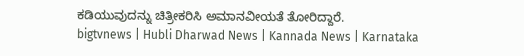ಕಡಿಯುವುದನ್ನು ಚಿತ್ರೀಕರಿಸಿ ಅಮಾನವೀಯತೆ ತೋರಿದ್ದಾರೆ.
bigtvnews | Hubli Dharwad News | Kannada News | Karnataka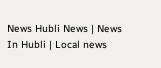News Hubli News | News In Hubli | Local news